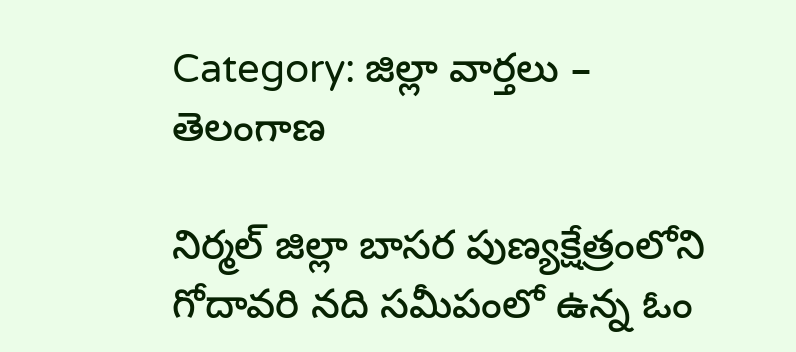Category: జిల్లా వార్తలు – తెలంగాణ

నిర్మల్ జిల్లా బాసర పుణ్యక్షేత్రంలోని గోదావరి నది సమీపంలో ఉన్న ఓం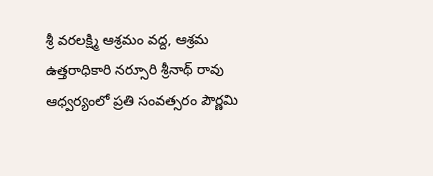శ్రీ వరలక్ష్మి ఆశ్రమం వద్ద, ఆశ్రమ ఉత్తరాధికారి నర్సూరి శ్రీనాథ్ రావు ఆధ్వర్యంలో ప్రతి సంవత్సరం పౌర్ణమి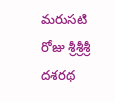మరుసటి రోజు శ్రీశ్రీశ్రీ దశరథ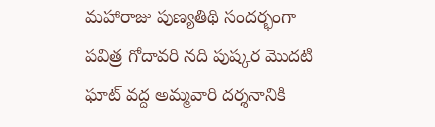మహారాజు పుణ్యతిథి సందర్భంగా పవిత్ర గోదావరి నది పుష్కర మొదటి ఘాట్ వద్ద అమ్మవారి దర్శనానికి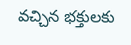వచ్చిన భక్తులకు